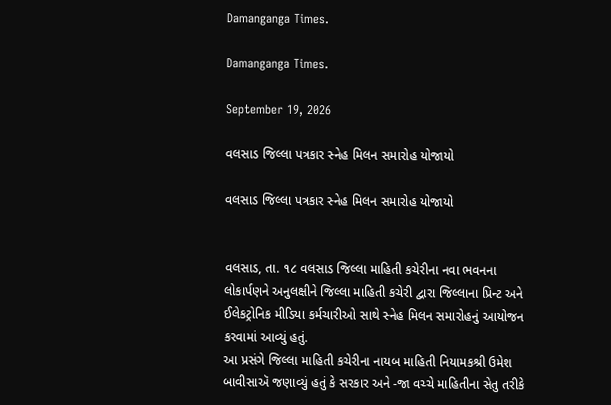Damanganga Times.

Damanganga Times.

September 19, 2026

વલસાડ જિલ્લા પત્રકાર સ્નેહ મિલન સમારોહ યોજાયો

વલસાડ જિલ્લા પત્રકાર સ્નેહ મિલન સમારોહ યોજાયો


વલસાડ, તા. ૧૮ વલસાડ જિલ્લા માહિતી કચેરીના નવા ભવનના લોકાર્પણને અનુલક્ષીને જિલ્લા માહિતી કચેરી દ્વારા જિલ્લાના પ્રિન્ટ અને ઈલેકટ્રોનિક મીડિયા કર્મચારીઓ સાથે સ્નેહ મિલન સમારોહનું આયોજન કરવામાં આવ્યું હતું.
આ પ્રસંગે જિલ્લા માહિતી કચેરીના નાયબ માહિતી નિયામકશ્રી ઉમેશ બાવીસાઍ જણાવ્યું હતું કે સરકાર અને -જા વચ્ચે માહિતીના સેતુ તરીકે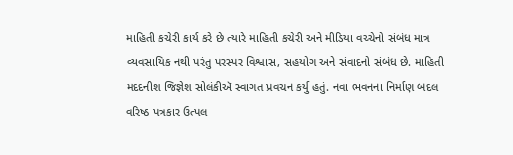માહિતી કચેરી કાર્ય કરે છે ત્યારે માહિતી કચેરી અને મીડિયા વચ્ચેનો સંબંધ માત્ર વ્યવસાયિક નથી પરંતુ પરસ્પર વિશ્વાસ, સહયોગ અને સંવાદનો સંબંધ છે. માહિતી મદદનીશ જિજ્ઞેશ સોલંકીઍ સ્વાગત પ્રવચન કર્યુ હતું. નવા ભવનના નિર્માણ બદલ વરિષ્ઠ પત્રકાર ઉત્પલ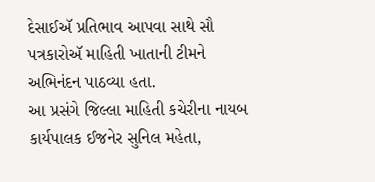દેસાઈઍ પ્રતિભાવ આપવા સાથે સૌ પત્રકારોઍ માહિતી ખાતાની ટીમને અભિનંદન પાઠવ્યા હતા.
આ પ્રસંગે જિલ્લા માહિતી કચેરીના નાયબ કાર્યપાલક ઈજનેર સુનિલ મહેતા,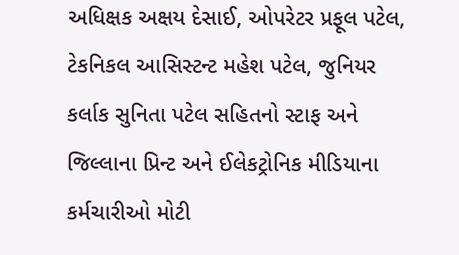અધિક્ષક અક્ષય દેસાઈ, ઓપરેટર પ્રફૂલ પટેલ, ટેકનિકલ આસિસ્ટન્ટ મહેશ પટેલ, જુનિયર કર્લાક સુનિતા પટેલ સહિતનો સ્ટાફ અને જિલ્લાના પ્રિન્ટ અને ઈલેકટ્રોનિક મીડિયાના કર્મચારીઓ મોટી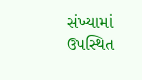સંખ્યામાં ઉપસ્થિત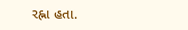રહ્ના હતા.